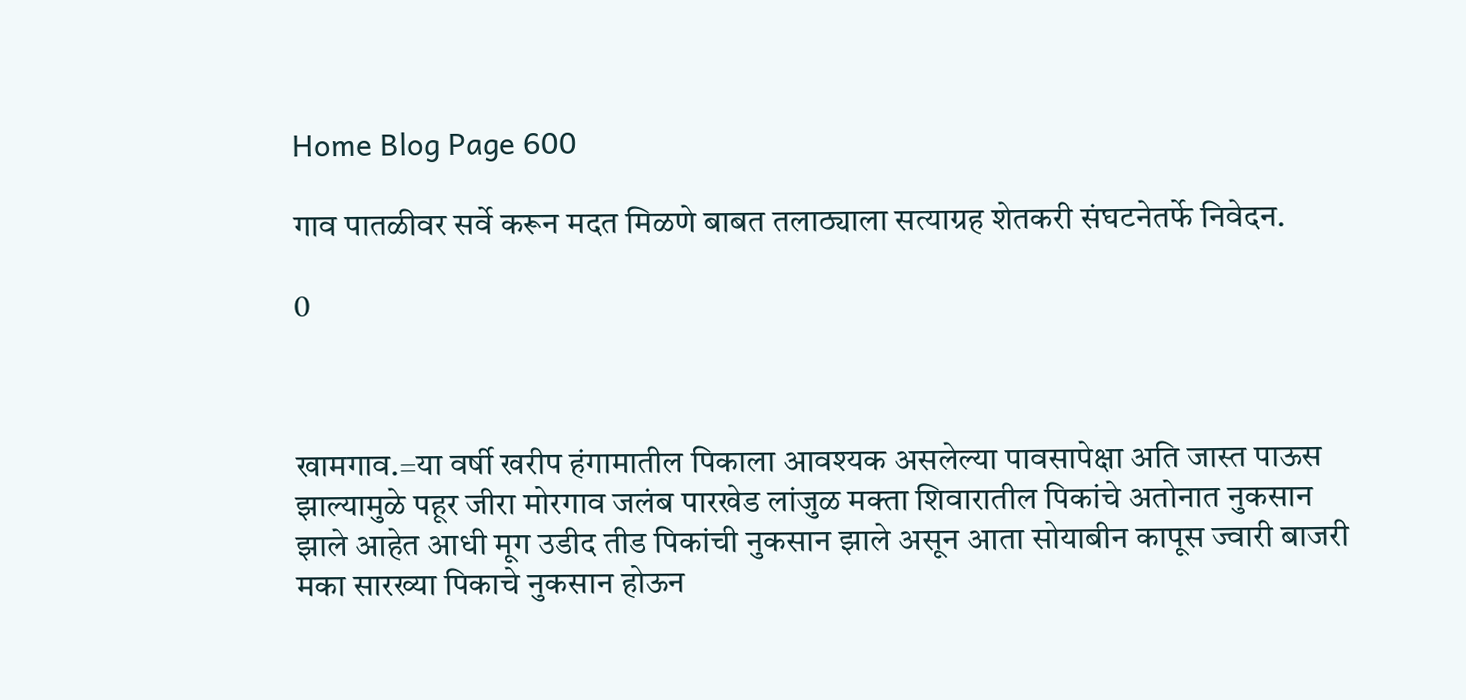Home Blog Page 600

गाव पातळीवर सर्वे करून मदत मिळणे बाबत तलाठ्याला सत्याग्रह शेतकरी संघटनेतर्फे निवेदन.

0



खामगाव.=या वर्षी खरीप हंगामातील पिकाला आवश्‍यक असलेल्या पावसापेक्षा अति जास्त पाऊस झाल्यामुळे पहूर जीरा मोरगाव जलंब पारखेड लांजुळ मक्ता शिवारातील पिकांचे अतोनात नुकसान झाले आहेत आधी मूग उडीद तीड पिकांची नुकसान झाले असून आता सोयाबीन कापूस ज्वारी बाजरी मका सारख्या पिकाचे नुकसान होऊन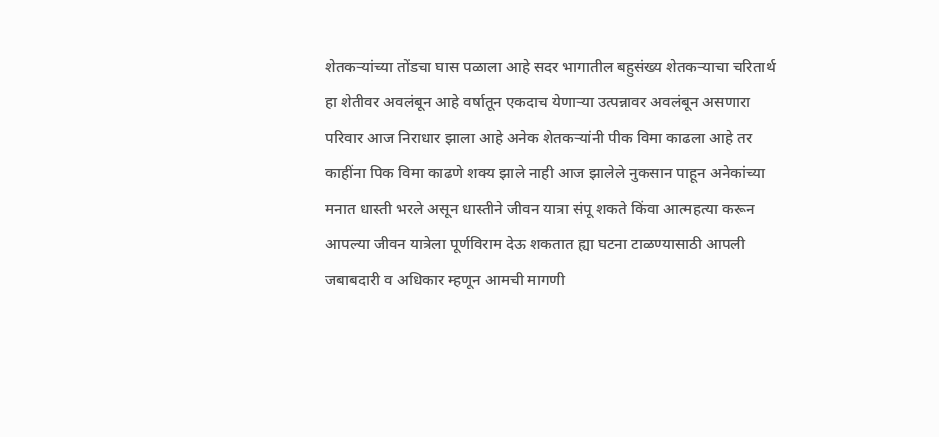शेतकऱ्यांच्या तोंडचा घास पळाला आहे सदर भागातील बहुसंख्य शेतकऱ्याचा चरितार्थ हा शेतीवर अवलंबून आहे वर्षातून एकदाच येणाऱ्या उत्पन्नावर अवलंबून असणारा परिवार आज निराधार झाला आहे अनेक शेतकऱ्यांनी पीक विमा काढला आहे तर काहींना पिक विमा काढणे शक्य झाले नाही आज झालेले नुकसान पाहून अनेकांच्या मनात धास्ती भरले असून धास्तीने जीवन यात्रा संपू शकते किंवा आत्महत्या करून आपल्या जीवन यात्रेला पूर्णविराम देऊ शकतात ह्या घटना टाळण्यासाठी आपली जबाबदारी व अधिकार म्हणून आमची मागणी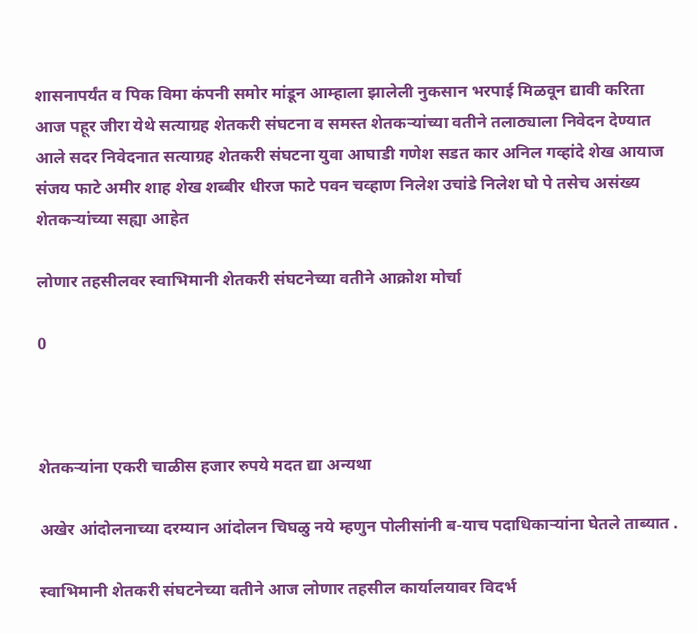शासनापर्यंत व पिक विमा कंपनी समोर मांडून आम्हाला झालेली नुकसान भरपाई मिळवून द्यावी करिता आज पहूर जीरा येथे सत्याग्रह शेतकरी संघटना व समस्त शेतकऱ्यांच्या वतीने तलाठ्याला निवेदन देण्यात आले सदर निवेदनात सत्याग्रह शेतकरी संघटना युवा आघाडी गणेश सडत कार अनिल गव्हांदे शेख आयाज संजय फाटे अमीर शाह शेख शब्बीर धीरज फाटे पवन चव्हाण निलेश उचांडे निलेश घो पे तसेच असंख्य शेतकऱ्यांच्या सह्या आहेत

लोणार तहसीलवर स्वाभिमानी शेतकरी संघटनेच्या वतीने आक्रोश मोर्चा

0



शेतकऱ्यांना एकरी चाळीस हजार रुपये मदत द्या अन्यथा

अखेर आंदोलनाच्या दरम्यान आंदोलन चिघळु नये म्हणुन पोलीसांनी ब-याच पदाधिकाऱ्यांना घेतले ताब्यात .

स्वाभिमानी शेतकरी संघटनेच्या वतीने आज लोणार तहसील कार्यालयावर विदर्भ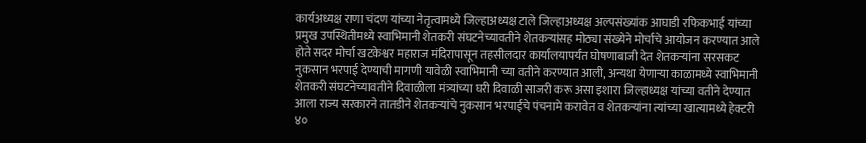कार्यअध्यक्ष राणा चंदण यांच्या नेतृत्वामध्ये जिल्हाअध्यक्ष टाले जिल्हाअध्यक्ष अल्पसंख्यांक आघाडी रफिकभाई यांच्या प्रमुख उपस्थितीमध्ये स्वाभिमानी शेतकरी संघटनेच्यावतीने शेतकऱ्यांसह मोठ्या संख्येने मोर्चाचे आयोजन करण्यात आले होते सदर मोर्चा खटकेश्वर महाराज मंदिरापासून तहसीलदार कार्यालयापर्यंत घोषणाबाजी देत शेतकऱ्यांना सरसकट नुकसान भरपाई देण्याची मागणी यावेळी स्वाभिमानी च्या वतीने करण्यात आली, अन्यथा येणाऱ्या काळामध्ये स्वाभिमानी शेतकरी संघटनेच्यावतीने दिवाळीला मंत्र्यांच्या घरी दिवाळी साजरी करू असा इशारा जिल्हाध्यक्ष यांच्या वतीने देण्यात आला राज्य सरकारने तातडीने शेतकऱ्यांचे नुकसान भरपाईचे पंचनामे करावेत व शेतकऱ्यांना त्यांच्या खात्यामध्ये हेक्टरी ४०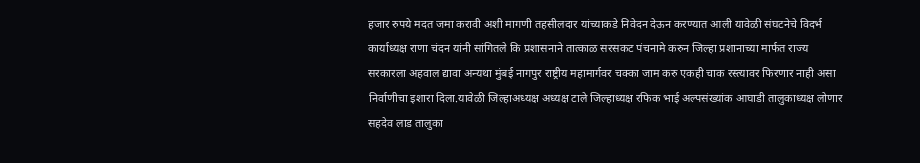हजार रुपये मदत जमा करावी अशी मागणी तहसीलदार यांच्याकडे निवेदन देऊन करण्यात आली यावेळी संघटनेचे विदर्भ कार्याध्यक्ष राणा चंदन यांनी सांगितले कि प्रशासनाने तात्काळ सरसकट पंचनामे करुन जिल्हा प्रशानाच्या मार्फत राज्य सरकारला अहवाल द्यावा अन्यथा मुंबई नागपुर राष्ट्रीय महामार्गवर चक्का जाम करु एकही चाक रस्त्यावर फिरणार नाही असा निर्वाणीचा इशारा दिला.यावेळी जिल्हाअध्यक्ष अध्यक्ष टाले जिल्हाध्यक्ष रफिक भाई अल्पसंख्यांक आघाडी तालुकाध्यक्ष लोणार सहदेव लाड तालुका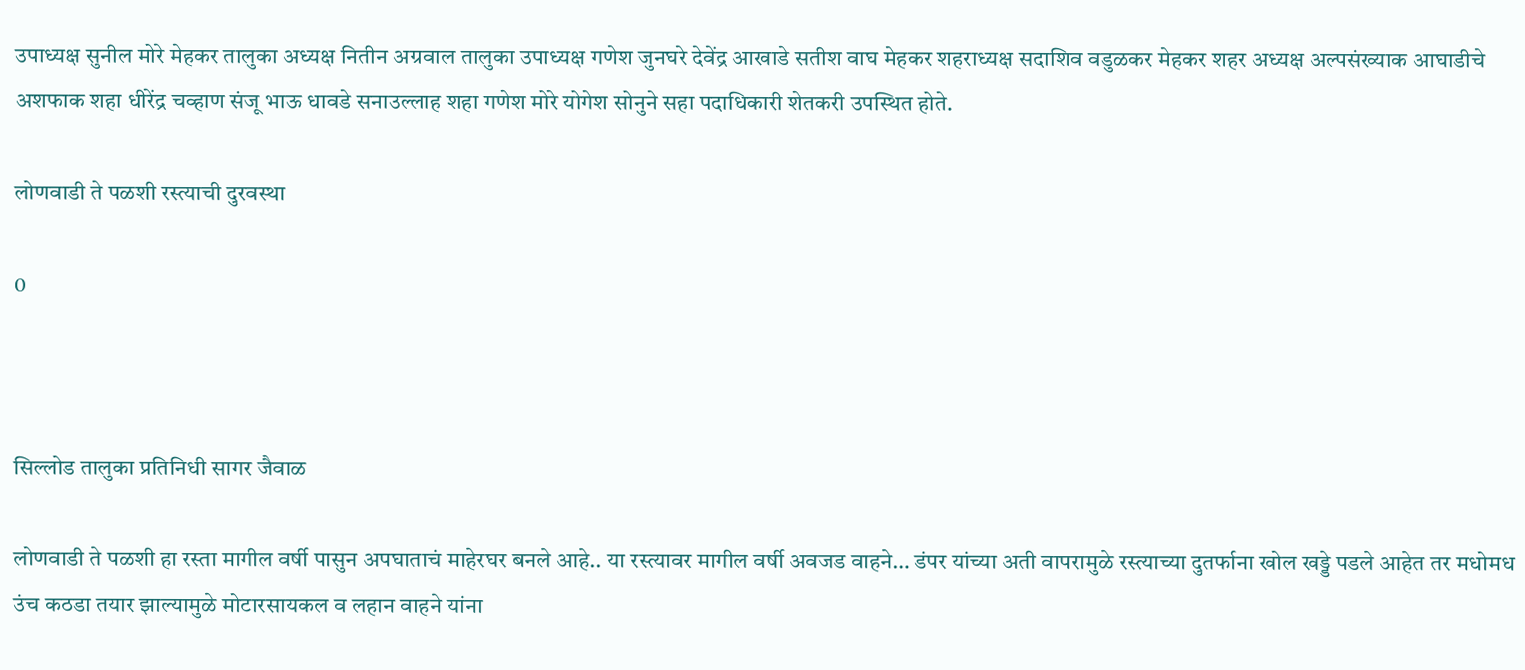उपाध्यक्ष सुनील मोरे मेहकर तालुका अध्यक्ष नितीन अग्रवाल तालुका उपाध्यक्ष गणेश जुनघरे देवेंद्र आखाडे सतीश वाघ मेहकर शहराध्यक्ष सदाशिव वडुळकर मेहकर शहर अध्यक्ष अल्पसंख्याक आघाडीचे अशफाक शहा धीरेंद्र चव्हाण संजू भाऊ धावडे सनाउल्लाह शहा गणेश मोरे योगेश सोनुने सहा पदाधिकारी शेतकरी उपस्थित होते.

लोणवाडी ते पळशी रस्त्याची दुरवस्था

0



सिल्लोड तालुका प्रतिनिधी सागर जैवाळ

लोणवाडी ते पळशी हा रस्ता मागील वर्षी पासुन अपघाताचं माहेरघर बनले आहे.. या रस्त्यावर मागील वर्षी अवजड वाहने… डंपर यांच्या अती वापरामुळे रस्त्याच्या दुतर्फाना खोल खड्डे पडले आहेत तर मधोमध उंच कठडा तयार झाल्यामुळे मोटारसायकल व लहान वाहने यांना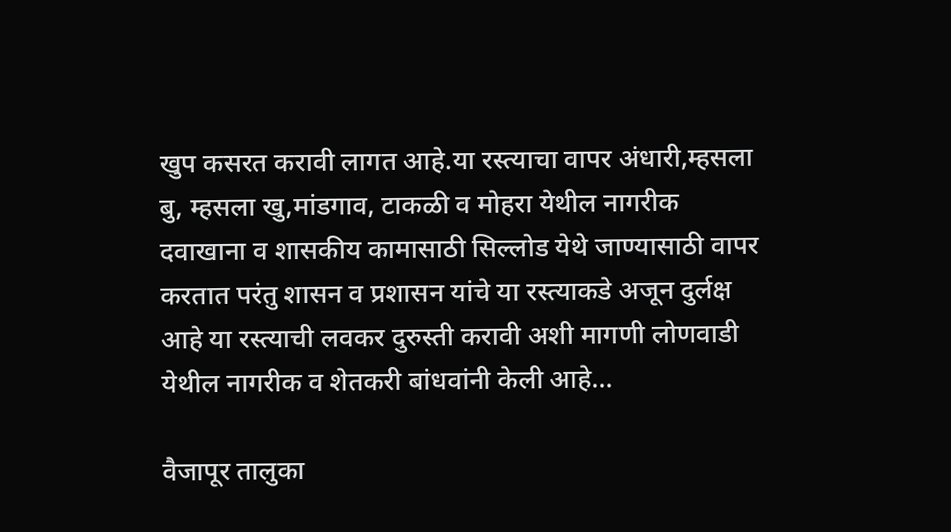खुप कसरत करावी लागत आहे.या रस्त्याचा वापर अंधारी,म्हसला बु, म्हसला खु,मांडगाव, टाकळी व मोहरा येथील नागरीक दवाखाना व शासकीय कामासाठी सिल्लोड येथे जाण्यासाठी वापर करतात परंतु शासन व प्रशासन यांचे या रस्त्याकडे अजून दुर्लक्ष आहे या रस्त्याची लवकर दुरुस्ती करावी अशी मागणी लोणवाडी येथील नागरीक व शेतकरी बांधवांनी केली आहे…

वैजापूर तालुका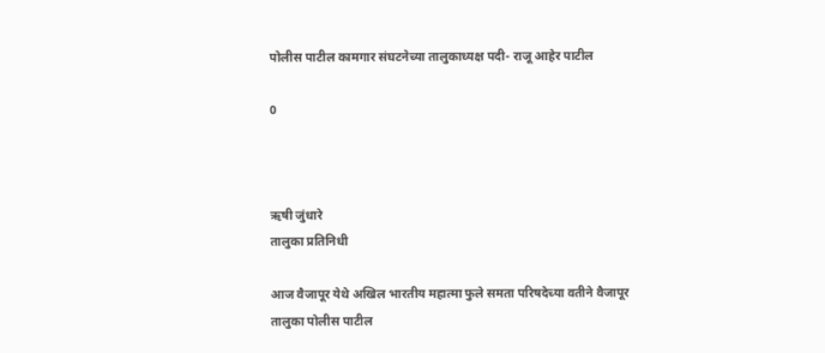पोलीस पाटील कामगार संघटनेच्या तालुकाध्यक्ष पदी- राजू आहेर पाटील

0



ऋषी जुंधारे
तालुका प्रतिनिधी

आज वैजापूर येथे अखिल भारतीय महात्मा फुले समता परिषदेच्या वतीने वैजापूर तालुका पोलीस पाटील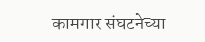कामगार संघटनेच्या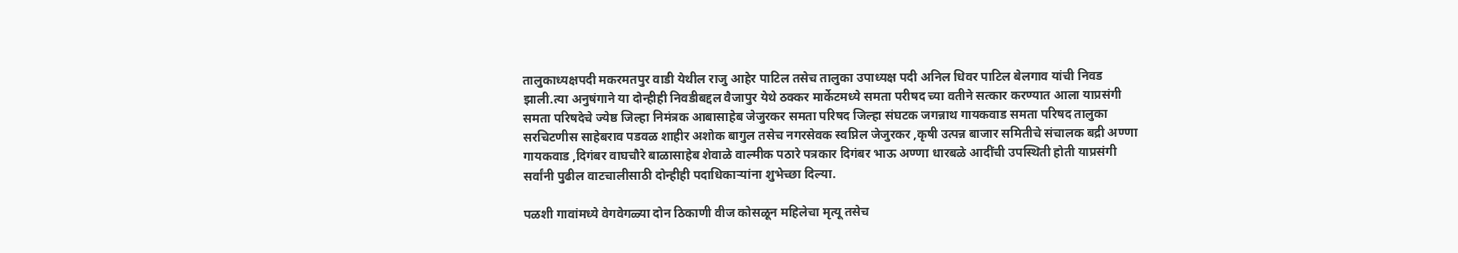तालुकाध्यक्षपदी मकरमतपुर वाडी येथील राजु आहेर पाटिल तसेच तालुका उपाध्यक्ष पदी अनिल धिवर पाटिल बेलगाव यांची निवड झाली.त्या अनुषंगाने या दोन्हीही निवडीबद्दल वैजापुर येथे ठक्कर मार्केटमध्ये समता परीषद च्या वतीने सत्कार करण्यात आला याप्रसंगी समता परिषदेचे ज्येष्ठ जिल्हा निमंत्रक आबासाहेब जेजुरकर समता परिषद जिल्हा संघटक जगन्नाथ गायकवाड समता परिषद तालुका सरचिटणीस साहेबराव पडवळ शाहीर अशोक बागुल तसेच नगरसेवक स्वप्निल जेजुरकर ,कृषी उत्पन्न बाजार समितीचे संचालक बद्री अण्णा गायकवाड ,दिगंबर वाघचौरे बाळासाहेब शेवाळे वाल्मीक पठारे पत्रकार दिगंबर भाऊ अण्णा धारबळे आदींची उपस्थिती होती याप्रसंगी सर्वांनी पुढील वाटचालीसाठी दोन्हीही पदाधिकाऱ्यांना शुभेच्छा दिल्या.

पळशी गावांमध्ये वेगवेगळ्या दोन ठिकाणी वीज कोसळून महिलेचा मृत्यू तसेच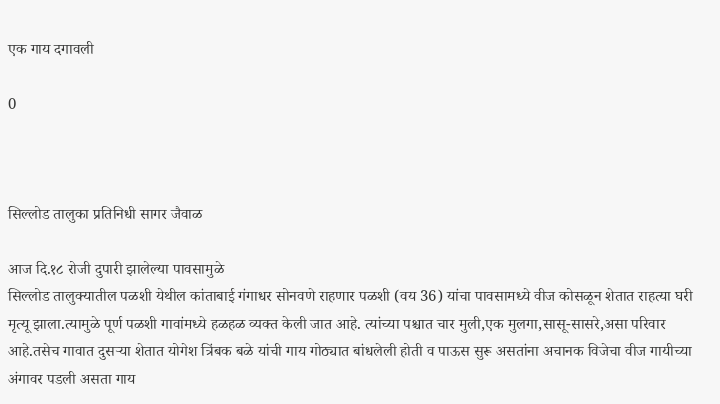एक गाय दगावली

0



सिल्लोड तालुका प्रतिनिधी सागर जैवाळ

आज दि.१८ रोजी दुपारी झालेल्या पावसामुळे
सिल्लोड तालुक्यातील पळशी येथील कांताबाई गंगाधर सोनवणे राहणार पळशी (वय 36) यांचा पावसामध्ये वीज कोसळून शेतात राहत्या घरी मृत्यू झाला.त्यामुळे पूर्ण पळशी गावांमध्ये हळहळ व्यक्त केली जात आहे. त्यांच्या पश्चात चार मुली,एक मुलगा,सासू-सासरे,असा परिवार आहे.तसेच गावात दुसऱ्या शेतात योगेश त्रिंबक बळे यांची गाय गोठ्यात बांधलेली होती व पाऊस सुरू असतांना अचानक विजेचा वीज गायीच्या अंगावर पडली असता गाय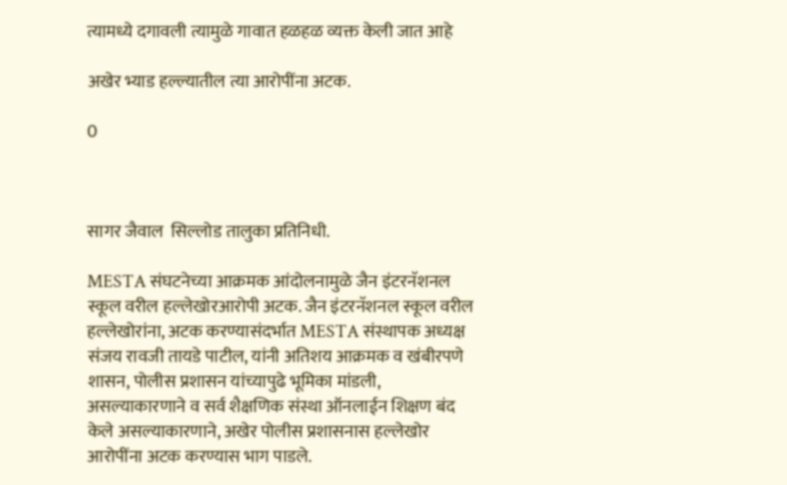त्यामध्ये दगावली त्यामुळे गावात हळहळ व्यक्त केली जात आहे

अखेर भ्याड हल्ल्यातील त्या आरोपींना अटक.

0



सागर जैवाल  सिल्लोड तालुका प्रतिनिधी.

MESTA संघटनेच्या आक्रमक आंदोलनामुळे जैन इंटरनॅशनल स्कूल वरील हल्लेखोरआरोपी अटक. जैन इंटरनॅशनल स्कूल वरील हल्लेखोरांना, अटक करण्यासंदर्भात MESTA संस्थापक अध्यक्ष संजय रावजी तायडे पाटील, यांनी अतिशय आक्रमक व खंबीरपणे शासन, पोलीस प्रशासन यांच्यापुढे भूमिका मांडली, असल्याकारणाने व सर्व शैक्षणिक संस्था ऑनलाईन शिक्षण बंद केले असल्याकारणाने, अखेर पोलीस प्रशासनास हल्लेखोर आरोपींना अटक करण्यास भाग पाडले.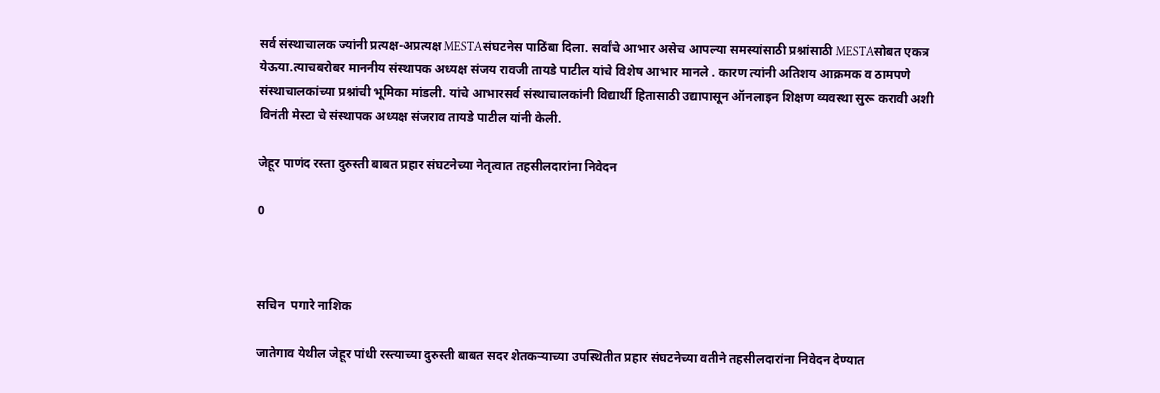सर्व संस्थाचालक ज्यांनी प्रत्यक्ष-अप्रत्यक्ष MESTAसंघटनेस पाठिंबा दिला. सर्वांचे आभार असेच आपल्या समस्यांसाठी प्रश्नांसाठी MESTAसोबत एकत्र येऊया.त्याचबरोबर माननीय संस्थापक अध्यक्ष संजय रावजी तायडे पाटील यांचे विशेष आभार मानले . कारण त्यांनी अतिशय आक्रमक व ठामपणे संस्थाचालकांच्या प्रश्नांची भूमिका मांडली. यांचे आभारसर्व संस्थाचालकांनी विद्यार्थी हितासाठी उद्यापासून ऑनलाइन शिक्षण व्यवस्था सुरू करावी अशी विनंती मेस्टा चे संस्थापक अध्यक्ष संजराव तायडे पाटील यांनी केली.

जेहूर पाणंद रस्ता दुरुस्ती बाबत प्रहार संघटनेच्या नेतृत्वात तहसीलदारांना निवेदन

0



सचिन  पगारे नाशिक

जातेगाव येथील जेहूर पांधी रस्त्याच्या दुरुस्ती बाबत सदर शेतकर्‍याच्या उपस्थितीत प्रहार संघटनेच्या वतीने तहसीलदारांना निवेदन देण्यात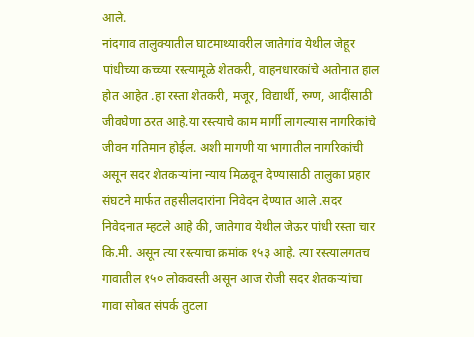आले.
नांदगाव तालुक्यातील घाटमाथ्यावरील जातेगांव येथील जेहूर पांधीच्या कच्च्या रस्त्यामूळे शेतकरी, वाहनधारकांचे अतोनात हाल होत आहेत .हा रस्ता शेतकरी, मजूर, विद्यार्थी, रुग्ण, आदींसाठी जीवघेणा ठरत आहे.या रस्त्याचे काम मार्गी लागल्यास नागरिकांचे जीवन गतिमान होईल. अशी मागणी या भागातील नागरिकांची असून सदर शेतकऱ्यांना न्याय मिळवून देण्यासाठी तालुका प्रहार संघटने मार्फत तहसीलदारांना निवेदन देण्यात आले .सदर निवेदनात म्हटले आहे की, जातेगाव येथील जेऊर पांधी रस्ता चार कि.मी. असून त्या रस्त्याचा क्रमांक १५३ आहे. त्या रस्त्यालगतच गावातील १५० लोकवस्ती असून आज रोजी सदर शेतकऱ्यांचा गावा सोबत संपर्क तुटला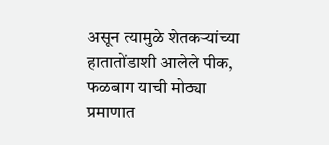असून त्यामुळे शेतकऱ्यांच्या हातातोंडाशी आलेले पीक, फळबाग याची मोठ्या प्रमाणात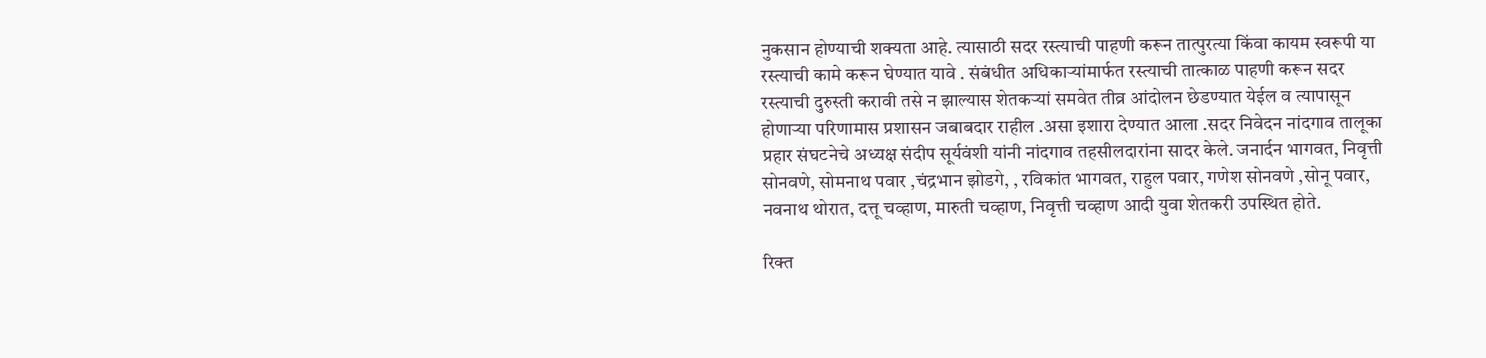नुकसान होण्याची शक्यता आहे. त्यासाठी सदर रस्त्याची पाहणी करून तात्पुरत्या किंवा कायम स्वरूपी या रस्त्याची कामे करून घेण्यात यावे . संबंधीत अधिकाऱ्यांमार्फत रस्त्याची तात्काळ पाहणी करून सदर रस्त्याची दुरुस्ती करावी तसे न झाल्यास शेतकऱ्यां समवेत तीव्र आंदोलन छेडण्यात येईल व त्यापासून होणार्‍या परिणामास प्रशासन जबाबदार राहील .असा इशारा देण्यात आला .सदर निवेदन नांदगाव तालूका प्रहार संघटनेचे अध्यक्ष संदीप सूर्यवंशी यांनी नांदगाव तहसीलदारांना सादर केले. जनार्दन भागवत, निवृत्ती सोनवणे, सोमनाथ पवार ,चंद्रभान झोडगे, , रविकांत भागवत, राहुल पवार, गणेश सोनवणे ,सोनू पवार, नवनाथ थोरात, दत्तू चव्हाण, मारुती चव्हाण, निवृत्ती चव्हाण आदी युवा शेतकरी उपस्थित होते.

रिक्त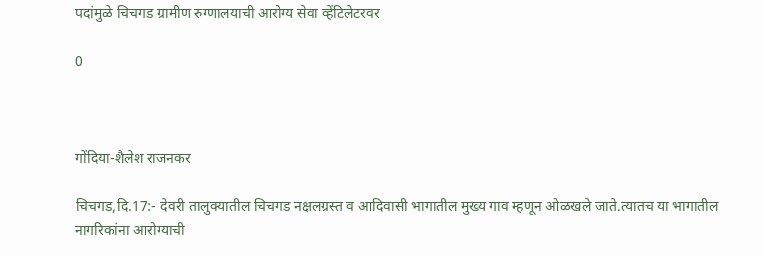पदांमुळे चिचगड ग्रामीण रुग्णालयाची आरोग्य सेवा व्हेंटिलेटरवर

0



गोंदिया-शैलेश राजनकर

चिचगड,दि.17:- देवरी तालुक्यातील चिचगड नक्षलग्रस्त व आदिवासी भागातील मुख्य गाव म्हणून ओळखले जाते.त्यातच या भागातील नागरिकांना आरोग्याची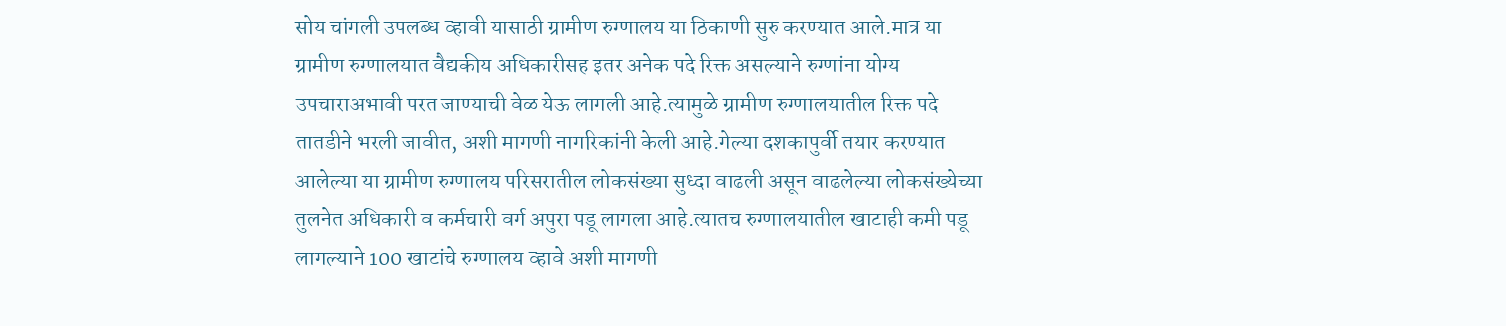सोय चांगली उपलब्ध व्हावी यासाठी ग्रामीण रुग्णालय या ठिकाणी सुरु करण्यात आले.मात्र या ग्रामीण रुग्णालयात वैद्यकीय अधिकारीसह इतर अनेक पदे रिक्त असल्याने रुग्णांना योग्य उपचाराअभावी परत जाण्याची वेळ येऊ लागली आहे.त्यामुळे ग्रामीण रुग्णालयातील रिक्त पदे तातडीने भरली जावीत, अशी मागणी नागरिकांनी केली आहे.गेल्या दशकापुर्वी तयार करण्यात आलेल्या या ग्रामीण रुग्णालय परिसरातील लोकसंख्या सुध्दा वाढली असून वाढलेल्या लोकसंख्येच्या तुलनेत अधिकारी व कर्मचारी वर्ग अपुरा पडू लागला आहे.त्यातच रुग्णालयातील खाटाही कमी पडू लागल्याने 100 खाटांचे रुग्णालय व्हावे अशी मागणी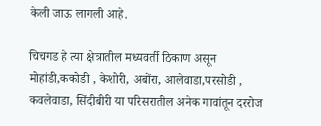केली जाऊ लागली आहे.

चिचगड हे त्या क्षेत्रातील मध्यवर्ती ठिकाण असून मोहांडी,ककोडी , केशोरी, अबोंरा, आलेवाडा,परसोडी , कवलेवाडा, सिंदीबीरी या परिसरातील अनेक गावांतून दररोज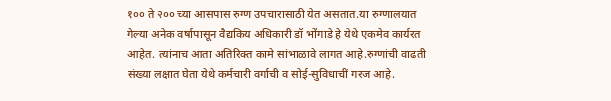१०० ते २०० च्या आसपास रुग्ण उपचारासाठी येत असतात.या रुग्णालयात गेल्या अनेक वर्षापासून वैद्यकिय अधिकारी डॉ भोंगाडे हे येथे एकमेव कार्यरत आहेत. त्यांनाच आता अतिरिक्त कामे सांभाळावे लागत आहे.रुग्णांची वाढती संख्या लक्षात घेता येथे कर्मचारी वर्गाची व सोई-सुविधाचीं गरज आहे.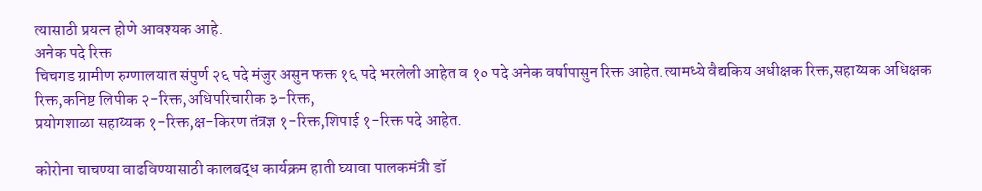त्यासाठी प्रयत्न होणे आवश्यक आहे.
अनेक पदे रिक्त
चिचगड ग्रामीण रुग्णालयात संपुर्ण २६ पदे मंजुर असुन फक्त १६ पदे भरलेली आहेत व १० पदे अनेक वर्षापासुन रिक्त आहेत.त्यामध्ये वैद्यकिय अधीक्षक रिक्त,सहाय्यक अधिक्षक रिक्त,कनिष्ट लिपीक २-रिक्त,अधिपरिचारीक ३-रिक्त,
प्रयोगशाळा सहाय्यक १-रिक्त,क्ष-किरण तंत्रज्ञ १-रिक्त,शिपाई १-रिक्त पदे आहेत.

कोरोना चाचण्या वाढविण्यासाठी कालबद्ध कार्यक्रम हाती घ्यावा पालकमंत्री डॉ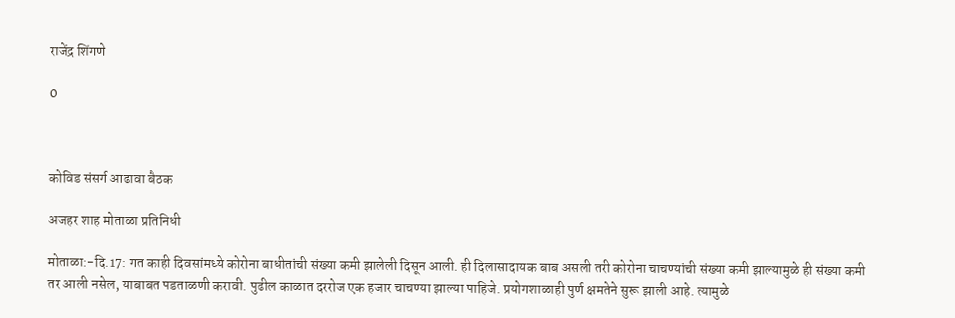राजेंद्र शिंगणे

0



कोविड संसर्ग आढावा बैठक

अजहर शाह मोताळा प्रतिनिधी

मोताळा:-दि.17: गत काही दिवसांमध्ये कोरोना बाधीतांची संख्या कमी झालेली दिसून आली. ही दिलासादायक बाब असली तरी कोरोना चाचण्यांची संख्या कमी झाल्यामुळे ही संख्या कमी तर आली नसेल, याबाबत पडताळणी करावी. पुढील काळात दररोज एक हजार चाचण्या झाल्या पाहिजे. प्रयोगशाळाही पुर्ण क्षमतेने सुरू झाली आहे. त्यामुळे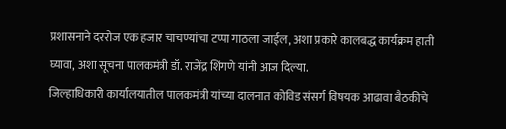प्रशासनाने दररोज एक हजार चाचण्यांचा टप्पा गाठला जाईल, अशा प्रकारे कालबद्ध कार्यक्रम हाती घ्यावा, अशा सूचना पालकमंत्री डॉ. राजेंद्र शिंगणे यांनी आज दिल्या.
जिल्हाधिकारी कार्यालयातील पालकमंत्री यांच्या दालनात कोविड संसर्ग विषयक आढावा बैठकीचे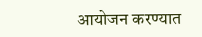आयोजन करण्यात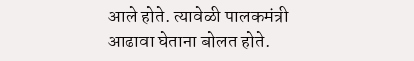आले होते. त्यावेळी पालकमंत्री आढावा घेताना बोलत होते.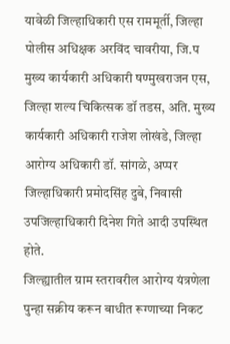यावेळी जिल्हाधिकारी एस राममूर्ती, जिल्हा पोलीस अधिक्षक अरविंद चावरीया, जि.प मुख्य कार्यकारी अधिकारी षण्मुखराजन एस, जिल्हा शल्य चिकित्सक डॉ तडस, अति. मुख्य कार्यकारी अधिकारी राजेश लोखंडे, जिल्हा आरोग्य अधिकारी डॉ. सांगळे, अप्पर जिल्हाधिकारी प्रमोदसिंह दुबे, निवासी उपजिल्हाधिकारी दिनेश गिते आदी उपस्थित होते.
जिल्ह्यातील ग्राम स्तरावरील आरोग्य यंत्रणेला पुन्हा सक्रीय करून बाधीत रूग्णाच्या निकट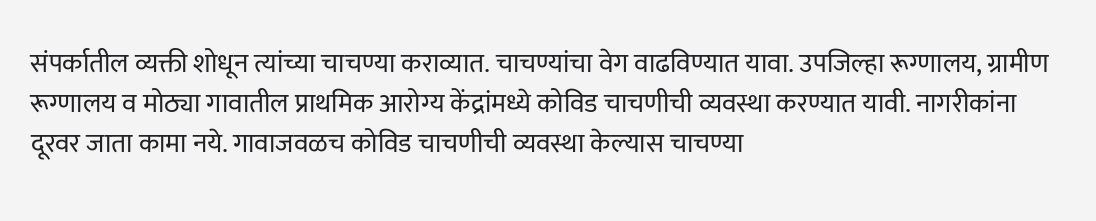संपर्कातील व्यक्ती शोधून त्यांच्या चाचण्या कराव्यात. चाचण्यांचा वेग वाढविण्यात यावा. उपजिल्हा रूग्णालय, ग्रामीण रूग्णालय व मोठ्या गावातील प्राथमिक आरोग्य केंद्रांमध्ये कोविड चाचणीची व्यवस्था करण्यात यावी. नागरीकांना दूरवर जाता कामा नये. गावाजवळच कोविड चाचणीची व्यवस्था केल्यास चाचण्या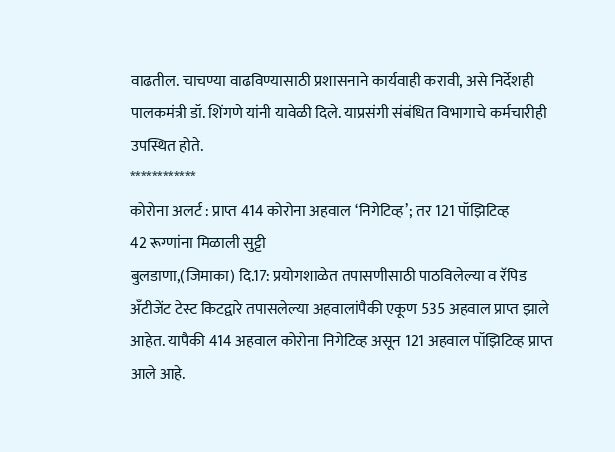वाढतील. चाचण्या वाढविण्यासाठी प्रशासनाने कार्यवाही करावी, असे निर्देशही पालकमंत्री डॉ. शिंगणे यांनी यावेळी दिले. याप्रसंगी संबंधित विभागाचे कर्मचारीही उपस्थित होते.
************
कोरोना अलर्ट : प्राप्त 414 कोरोना अहवाल ‘निगेटिव्ह’; तर 121 पॉझिटिव्ह
42 रूग्णांना मिळाली सुट्टी
बुलडाणा,(जिमाका) दि.17: प्रयोगशाळेत तपासणीसाठी पाठविलेल्या व रॅपिड अँटीजेंट टेस्ट किटद्वारे तपासलेल्या अहवालांपैकी एकूण 535 अहवाल प्राप्त झाले आहेत. यापैकी 414 अहवाल कोरोना निगेटिव्ह असून 121 अहवाल पॉझिटिव्ह प्राप्त आले आहे.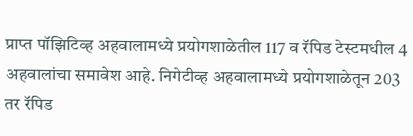प्राप्त पॉझिटिव्ह अहवालामध्ये प्रयोगशाळेतील 117 व रॅपिड टेस्टमधील 4 अहवालांचा समावेश आहे. निगेटीव्ह अहवालामध्ये प्रयोगशाळेतून 203 तर रॅपिड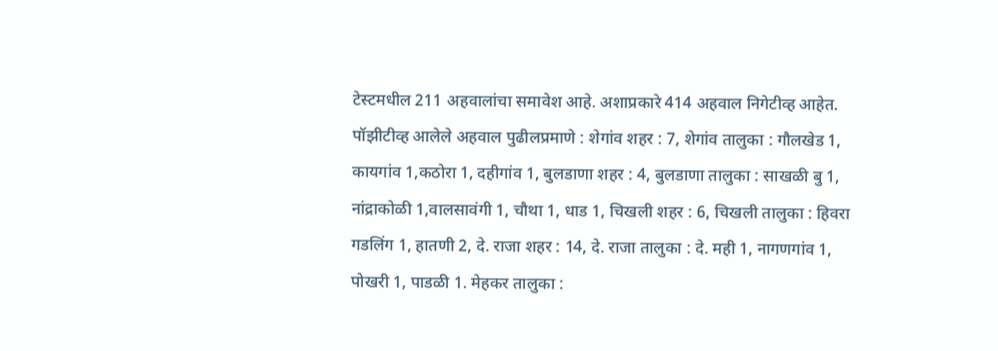टेस्टमधील 211 अहवालांचा समावेश आहे. अशाप्रकारे 414 अहवाल निगेटीव्ह आहेत.
पॉझीटीव्ह आलेले अहवाल पुढीलप्रमाणे : शेगांव शहर : 7, शेगांव तालुका : गौलखेड 1, कायगांव 1,कठोरा 1, दहीगांव 1, बुलडाणा शहर : 4, बुलडाणा तालुका : साखळी बु 1, नांद्राकोळी 1,वालसावंगी 1, चौथा 1, धाड 1, चिखली शहर : 6, चिखली तालुका : हिवरा गडलिंग 1, हातणी 2, दे. राजा शहर : 14, दे. राजा तालुका : दे. मही 1, नागणगांव 1, पोखरी 1, पाडळी 1. मेहकर तालुका :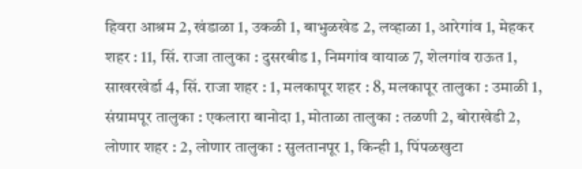हिवरा आश्रम 2, खंडाळा 1, उकळी 1, बाभुळखेड 2, लव्हाळा 1, आरेगांव 1, मेहकर शहर : 11, सिं. राजा तालुका : दुसरबीड 1, निमगांव वायाळ 7, शेलगांव राऊत 1, साखरखेर्डा 4, सिं. राजा शहर : 1, मलकापूर शहर : 8, मलकापूर तालुका : उमाळी 1, संग्रामपूर तालुका : एकलारा बानोदा 1, मोताळा तालुका : तळणी 2, बोराखेडी 2, लोणार शहर : 2, लोणार तालुका : सुलतानपूर 1, किन्ही 1, पिंपळखुटा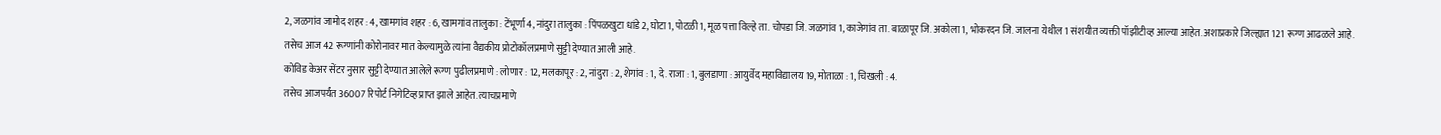2, जळगांव जामोद शहर : 4, खामगांव शहर : 6, खामगांव तालुका : टेंभूर्णा 4, नांदुरा तालुका : पिंपळखुटा धांडे 2, घोटा 1, पोटळी 1, मूळ पत्ता विल्हे ता. चोपडा जि. जळगांव 1, काजेगांव ता. बाळापूर जि. अकोला 1, भोकरदन जि. जालना येथील 1 संशयीत व्यक्ती पॉझीटीव्ह आल्या आहेत. अशाप्रकारे जिल्ह्यात 121 रूग्ण आढळले आहे.
तसेच आज 42 रूग्णांनी कोरोनावर मात केल्यामुळे त्यांना वैद्यकीय प्रोटोकॉलप्रमाणे सुट्टी देण्यात आली आहे.
कोविड केअर सेंटर नुसार सुट्टी देण्यात आलेले रूग्ण पुढीलप्रमाणे : लोणार : 12, मलकापूर : 2, नांदुरा : 2, शेगांव : 1, दे. राजा : 1, बुलडाणा : आयुर्वेद महाविद्यालय 19, मोताळा : 1, चिखली : 4.
तसेच आजपर्यंत 36007 रिपोर्ट निगेटिव्ह प्राप्त झाले आहेत. त्याचप्रमाणे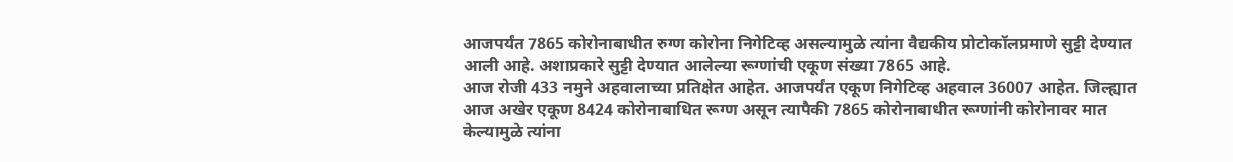आजपर्यंत 7865 कोरोनाबाधीत रुग्ण कोरोना निगेटिव्ह असल्यामुळे त्यांना वैद्यकीय प्रोटोकॉलप्रमाणे सुट्टी देण्यात आली आहे. अशाप्रकारे सुट्टी देण्यात आलेल्या रूग्णांची एकूण संख्या 7865 आहे.
आज रोजी 433 नमुने अहवालाच्या प्रतिक्षेत आहेत. आजपर्यंत एकूण निगेटिव्ह अहवाल 36007 आहेत. जिल्ह्यात आज अखेर एकूण 8424 कोरोनाबाधित रूग्ण असून त्यापैकी 7865 कोरोनाबाधीत रूग्णांनी कोरोनावर मात केल्यामुळे त्यांना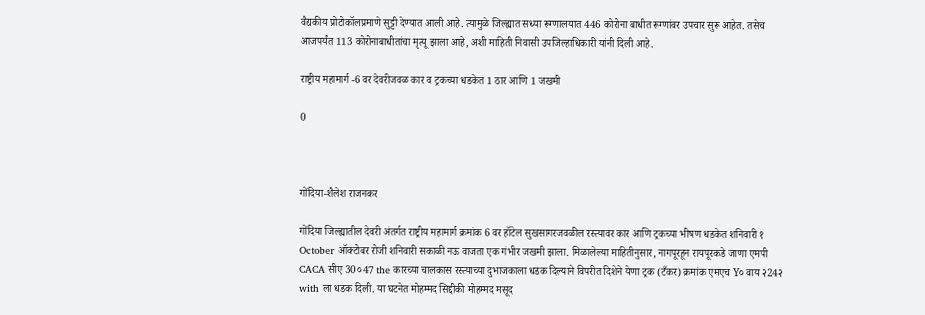वैद्यकीय प्रोटोकॉलप्रमाणे सुट्टी देण्यात आली आहे. त्यामुळे जिल्ह्यात सध्या रूग्णालयात 446 कोरोना बाधीत रूग्णांवर उपचार सुरू आहेत. तसेच आजपर्यंत 113 कोरोनाबाधीतांचा मृत्यू झाला आहे, अशी माहिती निवासी उपजिल्हाधिकारी यांनी दिली आहे.

राष्ट्रीय महामार्ग -6 वर देवरीजवळ कार व ट्रकच्या धडकेत 1 ठार आणि 1 जखमी

0



गोंदिया-शैलेश राजनकर

गोंदिया जिल्ह्यातील देवरी अंतर्गत राष्ट्रीय महामार्ग क्रमांक 6 वर हॉटेल सुखसागरजवळील रस्त्यावर कार आणि ट्रकच्या भीषण धडकेत शनिवारी १ October ऑक्टोबर रोजी शनिवारी सकाळी नऊ वाजता एक गंभीर जखमी झाला. मिळालेल्या माहितीनुसार, नागपूरहून रायपूरकडे जाणा एमपी CACA सीए 30०47 the कारच्या चालकास रस्त्याच्या दुभाजकाला धडक दिल्याने विपरीत दिशेने येणा ट्रक (टँकर) क्रमांक एमएच Y० वाय २24२ with ला धडक दिली. या घटनेत मोहम्मद सिद्दीकी मोहम्मद मसूद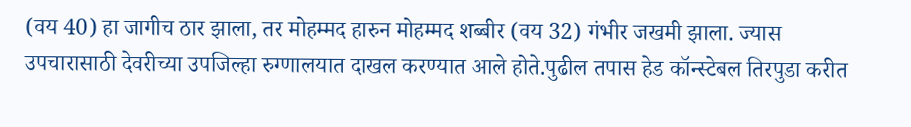(वय 40) हा जागीच ठार झाला, तर मोहम्मद हारुन मोहम्मद शब्बीर (वय 32) गंभीर जखमी झाला. ज्यास उपचारासाठी देवरीच्या उपजिल्हा रुग्णालयात दाखल करण्यात आले होते.पुढील तपास हेड कॉन्स्टेबल तिरपुडा करीत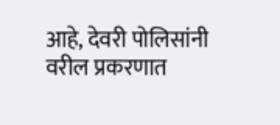आहे, देवरी पोलिसांनी वरील प्रकरणात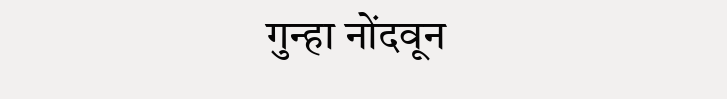गुन्हा नोंदवून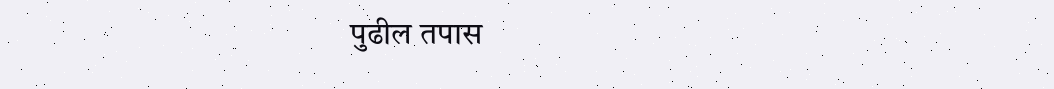पुढील तपास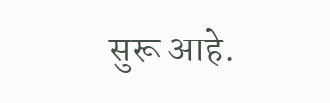सुरू आहे.